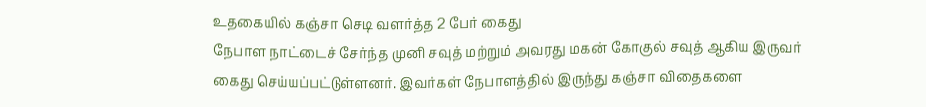உதகையில் கஞ்சா செடி வளர்த்த 2 பேர் கைது
நேபாள நாட்டைச் சேர்ந்த முனி சவுத் மற்றும் அவரது மகன் கோகுல் சவுத் ஆகிய இருவர் கைது செய்யப்பட்டுள்ளனர். இவர்கள் நேபாளத்தில் இருந்து கஞ்சா விதைகளை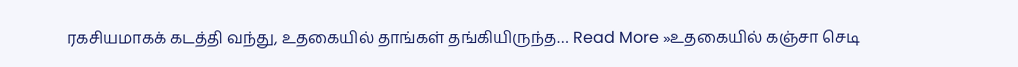ரகசியமாகக் கடத்தி வந்து, உதகையில் தாங்கள் தங்கியிருந்த… Read More »உதகையில் கஞ்சா செடி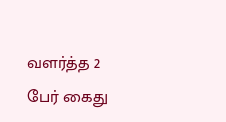வளர்த்த 2 பேர் கைது